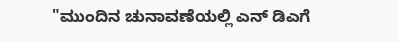"ಮುಂದಿನ ಚುನಾವಣೆಯಲ್ಲಿ ಎನ್ ಡಿಎಗೆ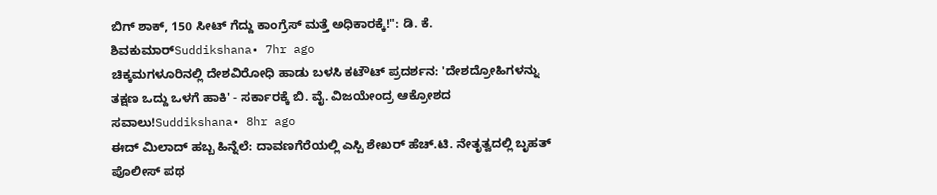ಬಿಗ್ ಶಾಕ್, 150 ಸೀಟ್ ಗೆದ್ದು ಕಾಂಗ್ರೆಸ್ ಮತ್ತೆ ಅಧಿಕಾರಕ್ಕೆ!": ಡಿ. ಕೆ. ಶಿವಕುಮಾರ್Suddikshana• 7hr ago
ಚಿಕ್ಕಮಗಳೂರಿನಲ್ಲಿ ದೇಶವಿರೋಧಿ ಹಾಡು ಬಳಸಿ ಕಟೌಟ್ ಪ್ರದರ್ಶನ: 'ದೇಶದ್ರೋಹಿಗಳನ್ನು ತಕ್ಷಣ ಒದ್ದು ಒಳಗೆ ಹಾಕಿ' - ಸರ್ಕಾರಕ್ಕೆ ಬಿ. ವೈ. ವಿಜಯೇಂದ್ರ ಆಕ್ರೋಶದ ಸವಾಲು!Suddikshana• 8hr ago
ಈದ್ ಮಿಲಾದ್ ಹಬ್ಬ ಹಿನ್ನೆಲೆ: ದಾವಣಗೆರೆಯಲ್ಲಿ ಎಸ್ಪಿ ಶೇಖರ್ ಹೆಚ್.ಟಿ. ನೇತೃತ್ವದಲ್ಲಿ ಬೃಹತ್ ಪೊಲೀಸ್ ಪಥ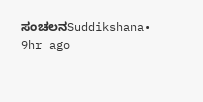ಸಂಚಲನSuddikshana• 9hr ago